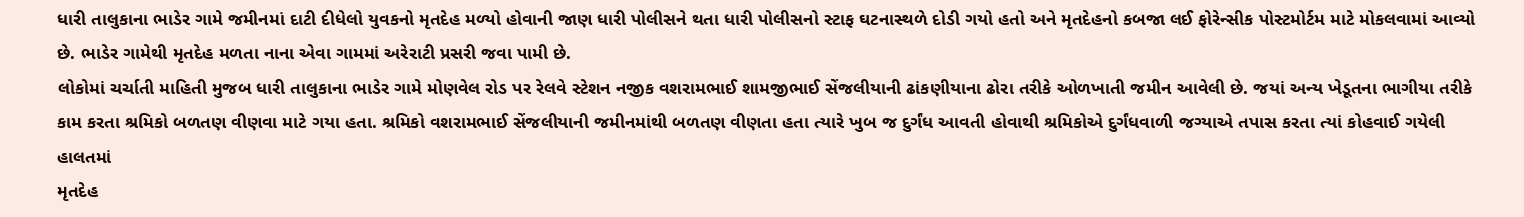ધારી તાલુકાના ભાડેર ગામે જમીનમાં દાટી દીધેલો યુવકનો મૃતદેહ મળ્યો હોવાની જાણ ધારી પોલીસને થતા ધારી પોલીસનો સ્ટાફ ઘટનાસ્થળે દોડી ગયો હતો અને મૃતદેહનો કબજા લઈ ફોરેન્સીક પોસ્ટમોર્ટમ માટે મોકલવામાં આવ્યો છે. ભાડેર ગામેથી મૃતદેહ મળતા નાના એવા ગામમાં અરેરાટી પ્રસરી જવા પામી છે.
લોકોમાં ચર્ચાતી માહિતી મુજબ ધારી તાલુકાના ભાડેર ગામે મોણવેલ રોડ પર રેલવે સ્ટેશન નજીક વશરામભાઈ શામજીભાઈ સેંજલીયાની ઢાંકણીયાના ઢોરા તરીકે ઓળખાતી જમીન આવેલી છે. જયાં અન્ય ખેડૂતના ભાગીયા તરીકે કામ કરતા શ્રમિકો બળતણ વીણવા માટે ગયા હતા. શ્રમિકો વશરામભાઈ સેંજલીયાની જમીનમાંથી બળતણ વીણતા હતા ત્યારે ખુબ જ દુર્ગંધ આવતી હોવાથી શ્રમિકોએ દુર્ગંધવાળી જગ્યાએ તપાસ કરતા ત્યાં કોહવાઈ ગયેલી હાલતમાં
મૃતદેહ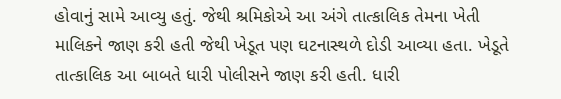હોવાનું સામે આવ્યુ હતું. જેથી શ્રમિકોએ આ અંગે તાત્કાલિક તેમના ખેતી માલિકને જાણ કરી હતી જેથી ખેડૂત પણ ઘટનાસ્થળે દોડી આવ્યા હતા. ખેડૂતે તાત્કાલિક આ બાબતે ધારી પોલીસને જાણ કરી હતી. ધારી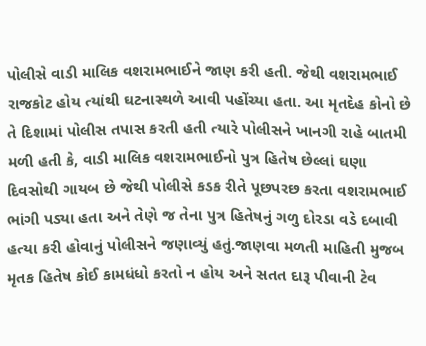પોલીસે વાડી માલિક વશરામભાઈને જાણ કરી હતી. જેથી વશરામભાઈ રાજકોટ હોય ત્યાંથી ઘટનાસ્થળે આવી પહોંચ્યા હતા. આ મૃતદેહ કોનો છે તે દિશામાં પોલીસ તપાસ કરતી હતી ત્યારે પોલીસને ખાનગી રાહે બાતમી મળી હતી કે, વાડી માલિક વશરામભાઈનો પુત્ર હિતેષ છેલ્લાં ઘણા દિવસોથી ગાયબ છે જેથી પોલીસે કડક રીતે પૂછપરછ કરતા વશરામભાઈ ભાંગી પડ્યા હતા અને તેણે જ તેના પુત્ર હિતેષનું ગળુ દોરડા વડે દબાવી હત્યા કરી હોવાનું પોલીસને જણાવ્યું હતું.જાણવા મળતી માહિતી મુજબ મૃતક હિતેષ કોઈ કામધંધો કરતો ન હોય અને સતત દારૂ પીવાની ટેવ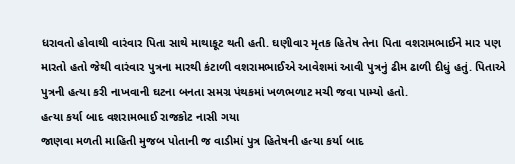ધરાવતો હોવાથી વારંવાર પિતા સાથે માથાકૂટ થતી હતી. ઘણીવાર મૃતક હિતેષ તેના પિતા વશરામભાઈને માર પણ મારતો હતો જેથી વારંવાર પુત્રના મારથી કંટાળી વશરામભાઈએ આવેશમાં આવી પુત્રનું ઢીમ ઢાળી દીધું હતું. પિતાએ પુત્રની હત્યા કરી નાખવાની ઘટના બનતા સમગ્ર પંથકમાં ખળભળાટ મચી જવા પામ્યો હતો.
હત્યા કર્યા બાદ વશરામભાઈ રાજકોટ નાસી ગયા
જાણવા મળતી માહિતી મુજબ પોતાની જ વાડીમાં પુત્ર હિતેષની હત્યા કર્યા બાદ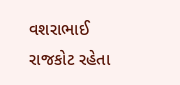વશરાભાઈ રાજકોટ રહેતા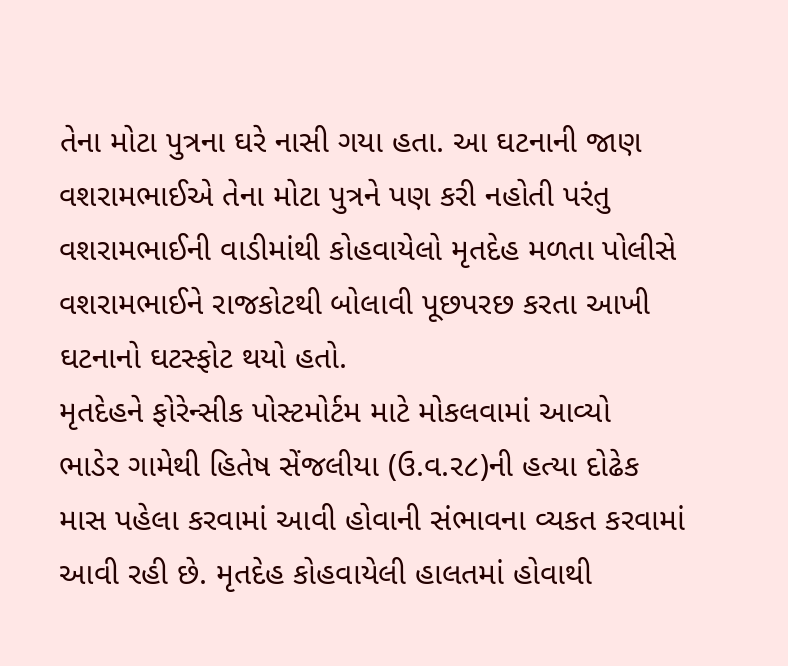તેના મોટા પુત્રના ઘરે નાસી ગયા હતા. આ ઘટનાની જાણ વશરામભાઈએ તેના મોટા પુત્રને પણ કરી નહોતી પરંતુ વશરામભાઈની વાડીમાંથી કોહવાયેલો મૃતદેહ મળતા પોલીસે વશરામભાઈને રાજકોટથી બોલાવી પૂછપરછ કરતા આખી ઘટનાનો ઘટસ્ફોટ થયો હતો.
મૃતદેહને ફોરેન્સીક પોસ્ટમોર્ટમ માટે મોકલવામાં આવ્યો
ભાડેર ગામેથી હિતેષ સેંજલીયા (ઉ.વ.ર૮)ની હત્યા દોઢેક માસ પહેલા કરવામાં આવી હોવાની સંભાવના વ્યકત કરવામાં આવી રહી છે. મૃતદેહ કોહવાયેલી હાલતમાં હોવાથી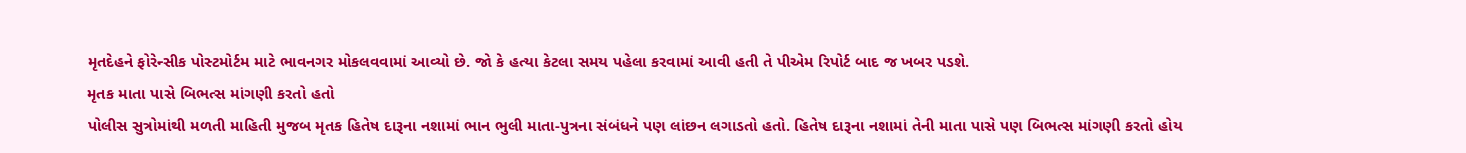મૃતદેહને ફોરેન્સીક પોસ્ટમોર્ટમ માટે ભાવનગર મોકલવવામાં આવ્યો છે. જો કે હત્યા કેટલા સમય પહેલા કરવામાં આવી હતી તે પીએમ રિપોર્ટ બાદ જ ખબર પડશે.
મૃતક માતા પાસે બિભત્સ માંગણી કરતો હતો
પોલીસ સુત્રોમાંથી મળતી માહિતી મુજબ મૃતક હિતેષ દારૂના નશામાં ભાન ભુલી માતા-પુત્રના સંબંધને પણ લાંછન લગાડતો હતો. હિતેષ દારૂના નશામાં તેની માતા પાસે પણ બિભત્સ માંગણી કરતો હોય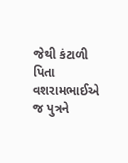જેથી કંટાળી પિતા વશરામભાઈએ જ પુત્રને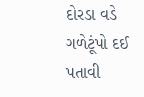દોરડા વડે ગળેટૂંપો દઈ પતાવી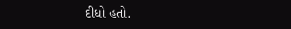દીધો હતો.